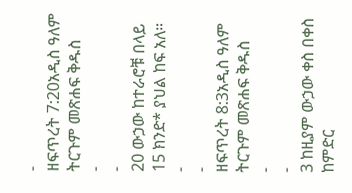-
ዘፍጥረት 7:20አዲስ ዓለም ትርጉም መጽሐፍ ቅዱስ
-
-
20 ውኃው ከተራሮቹ በላይ 15 ክንድ* ያህል ከፍ አለ።
-
-
ዘፍጥረት 8:3አዲስ ዓለም ትርጉም መጽሐፍ ቅዱስ
-
-
3 ከዚያም ውኃው ቀስ በቀስ ከምድር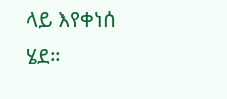ላይ እየቀነሰ ሄደ።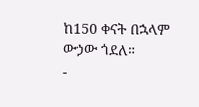ከ150 ቀናት በኋላም ውኃው ጎደለ።
-